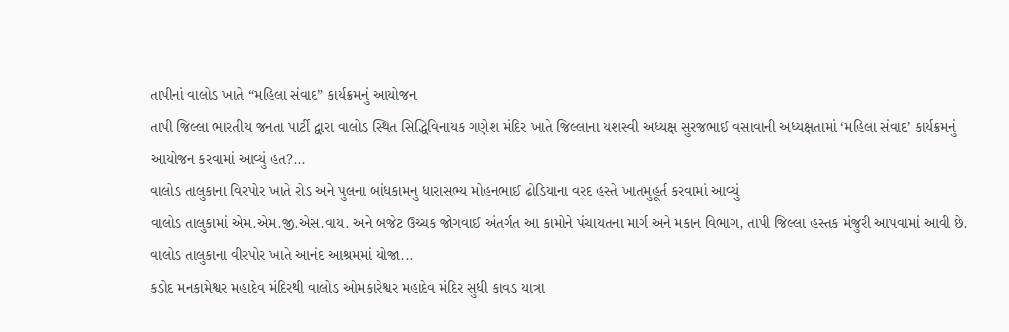તાપીનાં વાલોડ ખાતે “મહિલા સંવાદ” કાર્યક્રમનું આયોજન
તાપી જિલ્લા ભારતીય જનતા પાર્ટી દ્વારા વાલોડ સ્થિત સિદ્ધિવિનાયક ગણેશ મંદિર ખાતે જિલ્લાના યશસ્વી અધ્યક્ષ સુરજભાઈ વસાવાની અધ્યક્ષતામાં ‘મહિલા સંવાદ’ કાર્યક્રમનું આયોજન કરવામાં આવ્યું હત?...
વાલોડ તાલુકાના વિરપોર ખાતે રોડ અને પુલના બાંધકામનુ ધારાસભ્ય મોહનભાઈ ઢોડિયાના વરદ હસ્તે ખાતમુહૂર્ત કરવામાં આવ્યું
વાલોડ તાલુકામાં એમ.એમ.જી.એસ.વાય. અને બજેટ ઉચ્ચક જોગવાઈ અંતર્ગત આ કામોને પંચાયતના માર્ગ અને મકાન વિભાગ, તાપી જિલ્લા હસ્તક મંજુરી આપવામાં આવી છે. વાલોડ તાલુકાના વીરપોર ખાતે આનંદ આશ્રમમાં યોજા...
કડોદ મનકામેશ્વર મહાદેવ મંદિરથી વાલોડ ઓમકારેશ્વર મહાદેવ મંદિર સુધી કાવડ યાત્રા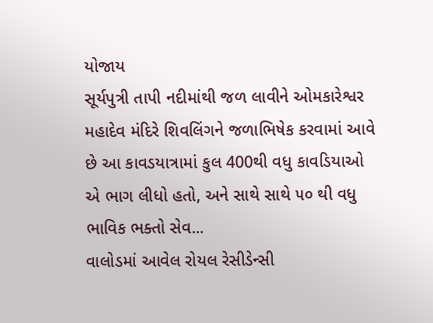યોજાય
સૂર્યપુત્રી તાપી નદીમાંથી જળ લાવીને ઓમકારેશ્વર મહાદેવ મંદિરે શિવલિંગને જળાભિષેક કરવામાં આવે છે આ કાવડયાત્રામાં કુલ 400થી વધુ કાવડિયાઓ એ ભાગ લીધો હતો, અને સાથે સાથે ૫૦ થી વધુ ભાવિક ભક્તો સેવ...
વાલોડમાં આવેલ રોયલ રેસીડેન્સી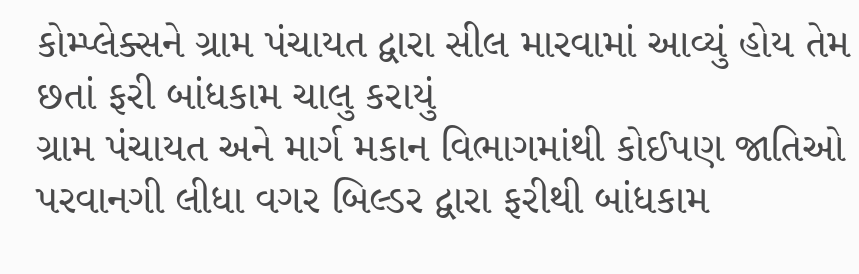કોમ્પ્લેક્સને ગ્રામ પંચાયત દ્વારા સીલ મારવામાં આવ્યું હોય તેમ છતાં ફરી બાંધકામ ચાલુ કરાયું
ગ્રામ પંચાયત અને માર્ગ મકાન વિભાગમાંથી કોઈપણ જાતિઓ પરવાનગી લીધા વગર બિલ્ડર દ્વારા ફરીથી બાંધકામ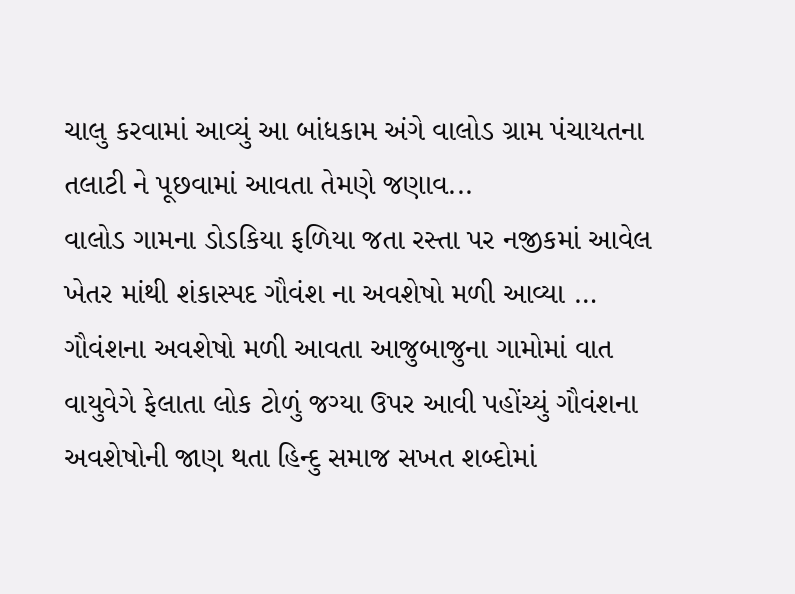ચાલુ કરવામાં આવ્યું આ બાંધકામ અંગે વાલોડ ગ્રામ પંચાયતના તલાટી ને પૂછવામાં આવતા તેમણે જણાવ...
વાલોડ ગામના ડોડકિયા ફળિયા જતા રસ્તા પર નજીકમાં આવેલ ખેતર માંથી શંકાસ્પદ ગૌવંશ ના અવશેષો મળી આવ્યા …
ગૌવંશના અવશેષો મળી આવતા આજુબાજુના ગામોમાં વાત વાયુવેગે ફેલાતા લોક ટોળું જગ્યા ઉપર આવી પહોંચ્યું ગૌવંશના અવશેષોની જાણ થતા હિન્દુ સમાજ સખત શબ્દોમાં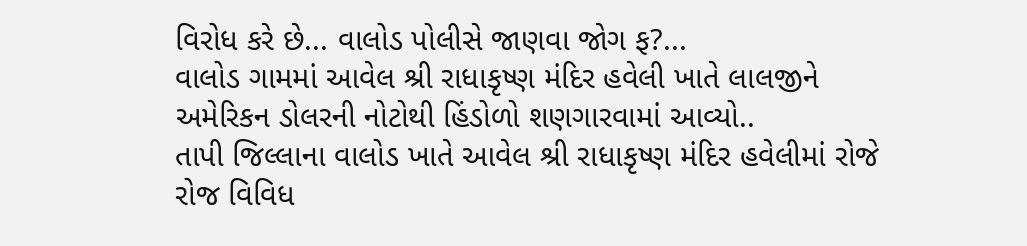વિરોધ કરે છે... વાલોડ પોલીસે જાણવા જોગ ફ?...
વાલોડ ગામમાં આવેલ શ્રી રાધાકૃષ્ણ મંદિર હવેલી ખાતે લાલજીને અમેરિકન ડોલરની નોટોથી હિંડોળો શણગારવામાં આવ્યો..
તાપી જિલ્લાના વાલોડ ખાતે આવેલ શ્રી રાધાકૃષ્ણ મંદિર હવેલીમાં રોજે રોજ વિવિધ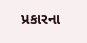પ્રકારના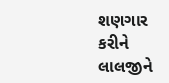શણગાર કરીને લાલજીને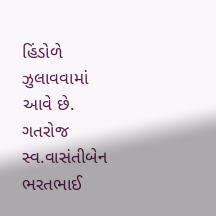હિંડોળે ઝુલાવવામાં આવે છે. ગતરોજ સ્વ.વાસંતીબેન ભરતભાઈ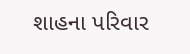શાહના પરિવાર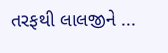તરફથી લાલજીને ...